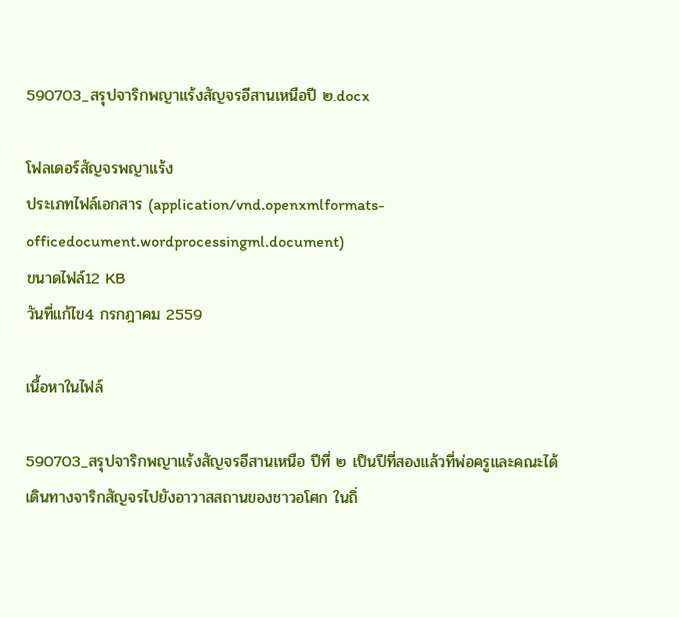590703_สรุปจาริกพญาแร้งสัญจรอีสานเหนือปี ๒.docx

โฟลเดอร์สัญจรพญาแร้ง
ประเภทไฟล์เอกสาร (application/vnd.openxmlformats-officedocument.wordprocessingml.document)
ขนาดไฟล์12 KB
วันที่แก้ไข4 กรกฎาคม 2559

เนื้อหาในไฟล์

590703_สรุปจาริกพญาแร้งสัญจรอีสานเหนือ ปีที่ ๒ เป็นปีที่สองแล้วที่พ่อครูและคณะได้เดินทางจาริกสัญจรไปยังอาวาสสถานของชาวอโศก ในถิ่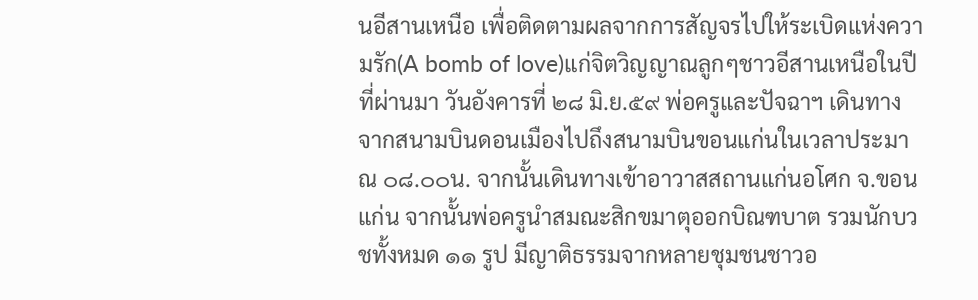นอีสานเหนือ เพื่อติดตามผลจากการสัญจรไปให้ระเบิดแห่งความรัก(A bomb of love)แก่จิตวิญญาณลูกๆชาวอีสานเหนือในปีที่ผ่านมา วันอังคารที่ ๒๘ มิ.ย.๕๙ พ่อครูและปัจฉาฯ เดินทางจากสนามบินดอนเมืองไปถึงสนามบินขอนแก่นในเวลาประมาณ ๐๘.๐๐น. จากนั้นเดินทางเข้าอาวาสสถานแก่นอโศก จ.ขอนแก่น จากนั้นพ่อครูนำสมณะสิกขมาตุออกบิณฑบาต รวมนักบวชทั้งหมด ๑๑ รูป มีญาติธรรมจากหลายชุมชนชาวอ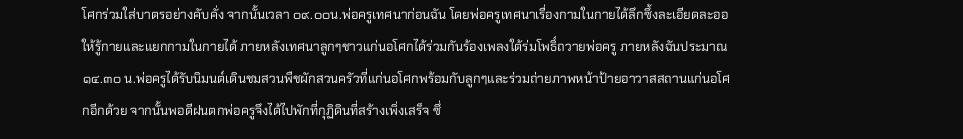โศกร่วมใส่บาตรอย่างคับคั่ง จากนั้นเวลา ๐๙.๐๐น.พ่อครูเทศนาก่อนฉัน โดยพ่อครูเทศนาเรื่องกามในกายได้ลึกซึ้งละเอียดละออให้รู้กายและแยกกามในกายได้ ภายหลังเทศนาลูกๆชาวแก่นอโศกได้ร่วมกันร้องเพลงใต้ร่มโพธิ์ถวายพ่อครู ภายหลังฉันประมาณ ๑๔.๓๐ น.พ่อครูได้รับนิมนต์เดินชมสวนพืชผักสวนครัวที่แก่นอโศกพร้อมกับลูกๆและร่วมถ่ายภาพหน้าป้ายอาวาสสถานแก่นอโศกอีกด้วย จากนั้นพอดีฝนตกพ่อครูจึงได้ไปพักที่กุฏิดินที่สร้างเพิ่งเสร็จ ซึ่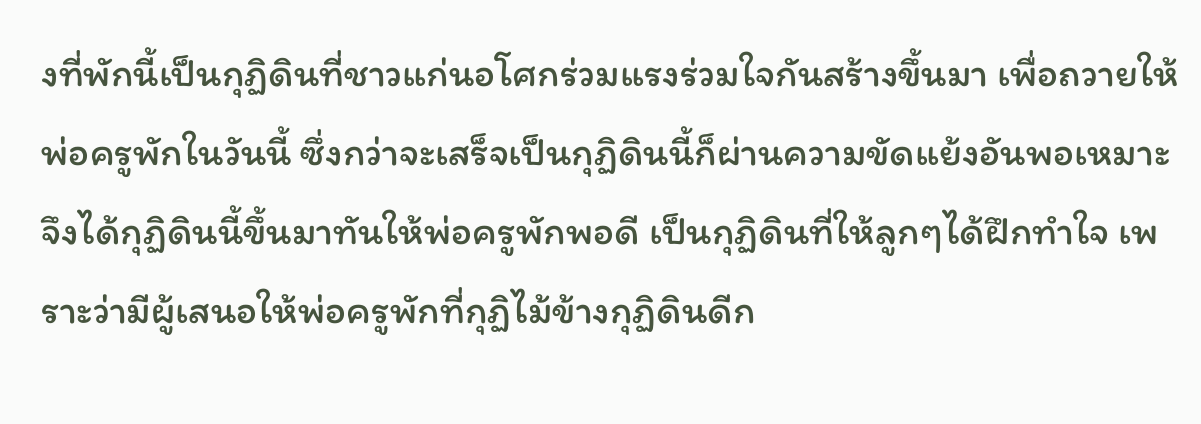งที่พักนี้เป็นกุฏิดินที่ชาวแก่นอโศกร่วมแรงร่วมใจกันสร้างขึ้นมา เพื่อถวายให้พ่อครูพักในวันนี้ ซึ่งกว่าจะเสร็จเป็นกุฏิดินนี้ก็ผ่านความขัดแย้งอันพอเหมาะจึงได้กุฏิดินนี้ขึ้นมาทันให้พ่อครูพักพอดี เป็นกุฏิดินที่ให้ลูกๆได้ฝึกทำใจ เพราะว่ามีผู้เสนอให้พ่อครูพักที่กุฏิไม้ข้างกุฏิดินดีก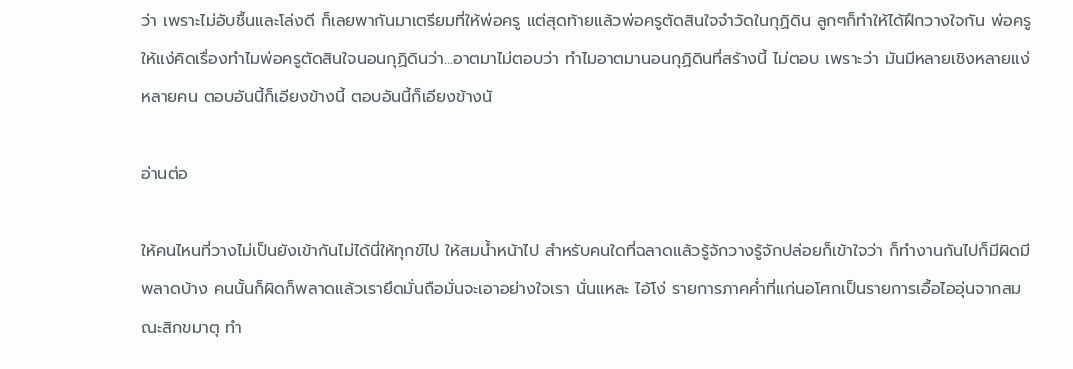ว่า เพราะไม่อับชื้นและโล่งดี ก็เลยพากันมาเตรียมที่ให้พ่อครู แต่สุดท้ายแล้วพ่อครูตัดสินใจจำวัดในกุฏิดิน ลูกๆก็ทำให้ได้ฝึกวางใจกัน พ่อครูให้แง่คิดเรื่องทำไมพ่อครูตัดสินใจนอนกุฏิดินว่า...อาตมาไม่ตอบว่า ทำไมอาตมานอนกุฏิดินที่สร้างนี้ ไม่ตอบ เพราะว่า มันมีหลายเชิงหลายแง่หลายคน ตอบอันนี้ก็เอียงข้างนี้ ตอบอันนี้ก็เอียงข้างนั

อ่านต่อ

ให้คนไหนที่วางไม่เป็นยังเข้ากันไม่ได้นี่ให้ทุกข์ไป ให้สมน้ำหน้าไป สำหรับคนใดที่ฉลาดแล้วรู้จักวางรู้จักปล่อยก็เข้าใจว่า ก็ทำงานกันไปก็มีผิดมีพลาดบ้าง คนนั้นก็ผิดก็พลาดแล้วเรายึดมั่นถือมั่นจะเอาอย่างใจเรา นั่นแหละ ไอ้โง่ รายการภาคค่ำที่แก่นอโศกเป็นรายการเอื้อไออุ่นจากสมณะสิกขมาตุ ทำ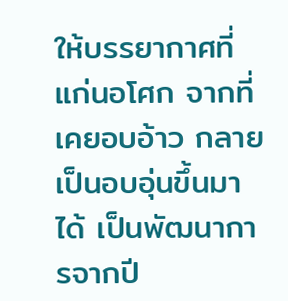ให้บรรยากาศที่แก่นอโศก จากที่เคยอบอ้าว กลายเป็นอบอุ่นขึ้นมาได้ เป็นพัฒนาการจากปี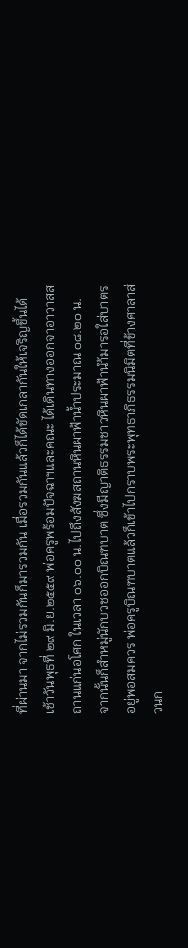ที่ผ่านมา จากไม่รวมกันก็มารวมกัน เมื่อรวมกันแล้วก็ได้ขัดเกลากันให้เจริญขึ้นได้ เช้าวันพุธที่ ๒๙ มิ.ย.๒๕๕๙ พ่อครูพร้อมปัจฉาฯและคณะ ได้เดินทางออกจาอาวาสสถานแก่นอโศก ในเวลา ๐๖.๐๐ น.ไปถึงสังฆสถานหินผาฟ้าน้ำประมาณ ๐๘.๒๐ น. จากนั้นก็สำหมู่นักบวชออกบิณฑบาต ซึ่งมีญาติธรรมชาวหินผาฟ้านำ้มารอใส่บาตรอยู่พอสมควร พ่อครูบิณฑบาตแล้วก็เข้าไปกราบพระพุทธาภิธรรมนิมิตที่ข้างศาลาส่วนก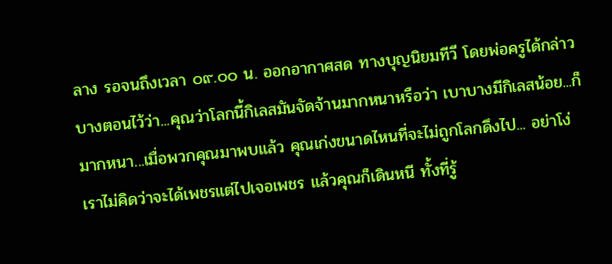ลาง รอจนถึงเวลา ๐๙.๐๐ น. ออกอากาศสด ทางบุญนิยมทีวี โดยพ่อครูได้กล่าวบางตอนไว้ว่า...คุณว่าโลกนี้กิเลสมันจัดจ้านมากหนาหรือว่า เบาบางมีกิเลสน้อย...ก็มากหนา...เมื่อพวกคุณมาพบแล้ว คุณเก่งขนาดไหนที่จะไม่ถูกโลกดึงไป... อย่าโง่ เราไม่คิดว่าจะได้เพชรแต่ไปเจอเพชร แล้วคุณก็เดินหนี ทั้งที่รู้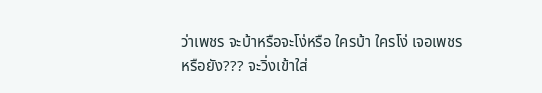ว่าเพชร จะบ้าหรือจะโง่หรือ ใครบ้า ใครโง่ เจอเพชรหรือยัง??? จะวิ่งเข้าใส่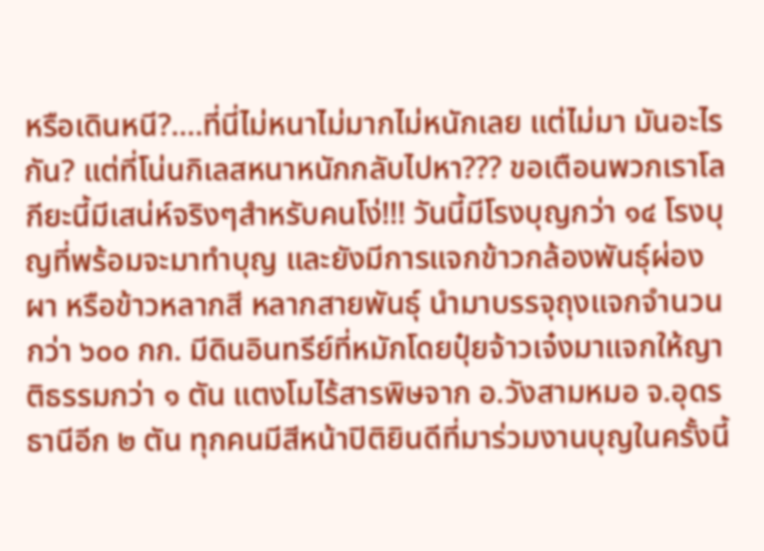หรือเดินหนี?....ที่นี่ไม่หนาไม่มากไม่หนักเลย แต่ไม่มา มันอะไรกัน? แต่ที่โน่นกิเลสหนาหนักกลับไปหา??? ขอเตือนพวกเราโลกียะนี้มีเสน่ห์จริงๆสำหรับคนโง่!!! วันนี้มีโรงบุญกว่า ๑๔ โรงบุญที่พร้อมจะมาทำบุญ และยังมีการแจกข้าวกล้องพันธุ์ผ่องผา หรือข้าวหลากสี หลากสายพันธุ์ นำมาบรรจุถุงแจกจำนวนกว่า ๖๐๐ กก. มีดินอินทรีย์ที่หมักโดยปุ๋ยจ้าวเจ๋งมาแจกให้ญาติธรรมกว่า ๑ ตัน แตงโมไร้สารพิษจาก อ.วังสามหมอ จ.อุดรธานีอีก ๒ ตัน ทุกคนมีสีหน้าปิติยินดีที่มาร่วมงานบุญในครั้งนี้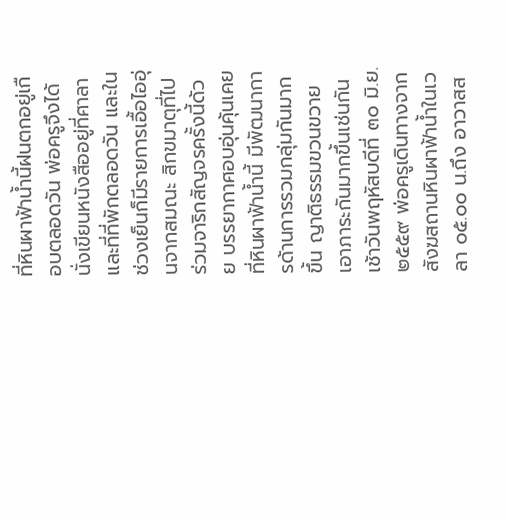ที่หินผาฟ้าน้ำนี้ฝนตกอยู่เกือบตลอดวัน พ่อครูจึงได้นั่งเขียนหนังสืออยู่ที่ศาลาและที่ที่พักตลอดวัน และในช่วงเย็นก็มีรายการเอื้อไออุ่นจากสมณะ สิกขมาตุที่ไปร่วมจาริกสัญจรครั้งนี้ด้วย บรรยากาศอบอุ่นคุ้นเคย ที่หินผาฟ้าน้ำนี้ มีพัฒนาการด้านการรวมกลุ่มกันมากขึ้น ญาติธรรมขวนขวายเอาภาระกันมากขึ้นเช่นกัน เช้าวันพฤหัสบดีที่ ๓๐ มิ.ย.๒๕๕๙ พ่อครูเดินทางจากสังฆสถานหินผาฟ้าน้ำในเวลา ๐๕.๐๐ น.ถึง อาวาสส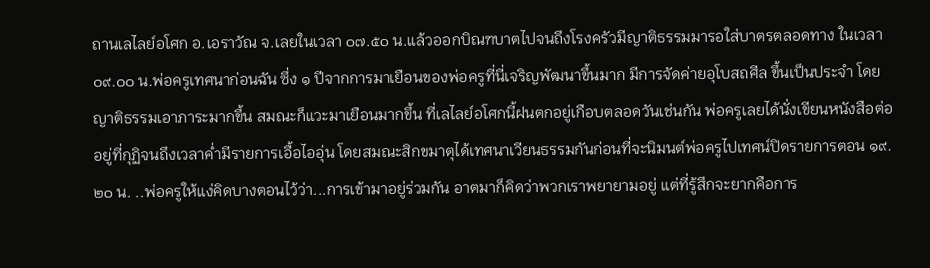ถานเลไลย์อโศก อ.เอราวัณ จ.เลยในเวลา ๐๗.๕๐ น.แล้วออกบิณฑบาตไปจนถึงโรงครัวมีญาติธรรมมารอใส่บาตรตลอดทาง ในเวลา ๐๙.๐๐ น.พ่อครูเทศนาก่อนฉัน ซึ่ง ๑ ปีจากการมาเยือนของพ่อครูที่นี่เจริญพัฒนาขึ้นมาก มีการจัดค่ายอุโบสถศีล ขึ้นเป็นประจำ โดยญาติธรรมเอาภาระมากขึ้น สมณะก็แวะมาเยือนมากขึ้น ที่เลไลย์อโศกนี้ฝนตกอยู่เกือบตลอดวันเช่นกัน พ่อครูเลยได้นั่งเขียนหนังสือต่ออยู่ที่กุฏิจนถึงเวลาค่ำมีรายการเอื้อไออุ่น โดยสมณะสิกขมาตุได้เทศนาเวียนธรรมกันก่อนที่จะนิมนต์พ่อครูไปเทศน์ปิดรายการตอน ๑๙.๒๐ น. ..พ่อครูให้แง่คิดบางตอนไว้ว่า...การเข้ามาอยู่ร่วมกัน อาตมาก็คิดว่าพวกเราพยายามอยู่ แต่ที่รู้สึกจะยากคือการ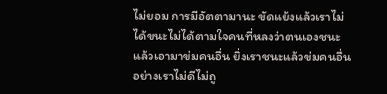ไม่ยอม การมีอัตตามานะ ขัดแย้งแล้วเราไม่ได้ขนะไม่ได้ตามใจคนที่หลงว่าตนเองชนะแล้วเอามาข่มคนอื่น ยิ่งเราชนะแล้วข่มคนอื่นอย่างเราไม่ดีไม่ถู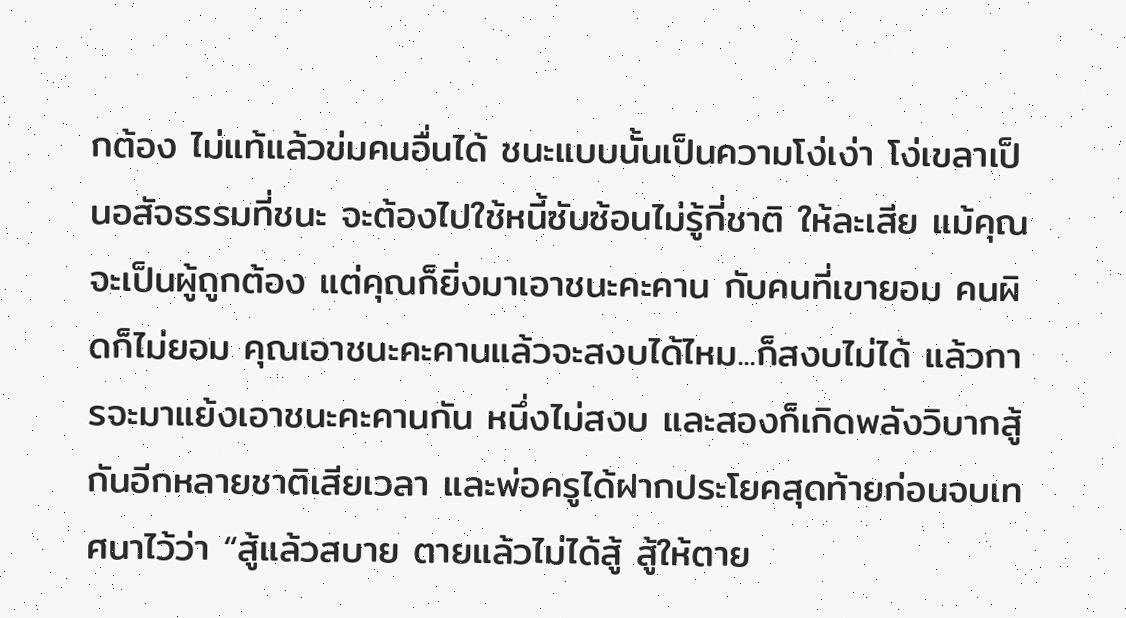กต้อง ไม่แท้แล้วข่มคนอื่นได้ ชนะแบบนั้นเป็นความโง่เง่า โง่เขลาเป็นอสัจธรรมที่ชนะ จะต้องไปใช้หนี้ซับซ้อนไม่รู้กี่ชาติ ให้ละเสีย แม้คุณจะเป็นผู้ถูกต้อง แต่คุณก็ยิ่งมาเอาชนะคะคาน กับคนที่เขายอม คนผิดก็ไม่ยอม คุณเอาชนะคะคานแล้วจะสงบได้ไหม...ก็สงบไม่ได้ แล้วการจะมาแย้งเอาชนะคะคานกัน หนึ่งไม่สงบ และสองก็เกิดพลังวิบากสู้กันอีกหลายชาติเสียเวลา และพ่อครูได้ฝากประโยคสุดท้ายก่อนจบเทศนาไว้ว่า “สู้แล้วสบาย ตายแล้วไม่ได้สู้ สู้ให้ตาย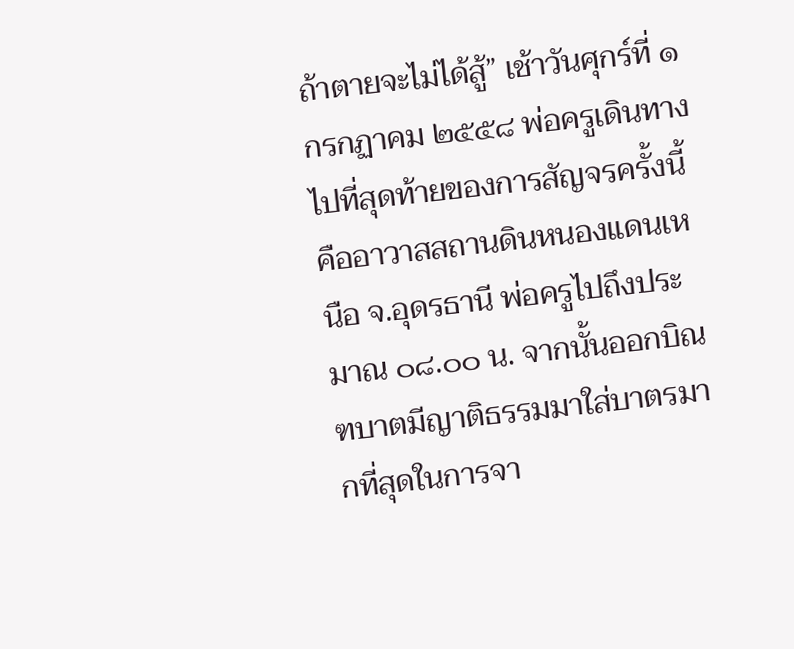ถ้าตายจะไม่ได้สู้” เช้าวันศุกร์ที่ ๑ กรกฏาคม ๒๕๕๘ พ่อครูเดินทางไปที่สุดท้ายของการสัญจรครั้งนี้ คืออาวาสสถานดินหนองแดนเหนือ จ.อุดรธานี พ่อครูไปถึงประมาณ ๐๘.๐๐ น. จากนั้นออกบิณฑบาตมีญาติธรรมมาใส่บาตรมากที่สุดในการจา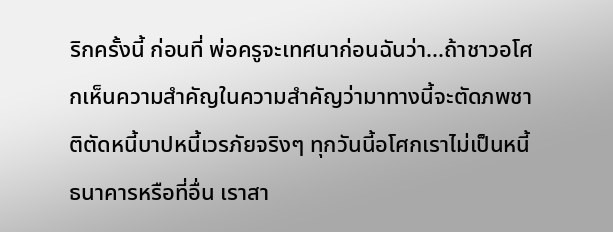ริกครั้งนี้ ก่อนที่ พ่อครูจะเทศนาก่อนฉันว่า...ถ้าชาวอโศกเห็นความสำคัญในความสำคัญว่ามาทางนี้จะตัดภพชาติตัดหนี้บาปหนี้เวรภัยจริงๆ ทุกวันนี้อโศกเราไม่เป็นหนี้ธนาคารหรือที่อื่น เราสา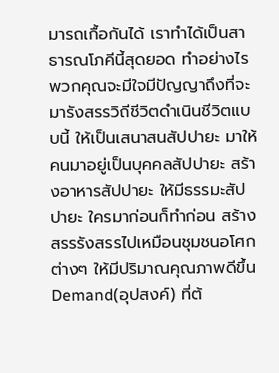มารถเกื้อกันได้ เราทำได้เป็นสาธารณโภคีนี้สุดยอด ทำอย่างไรพวกคุณจะมีใจมีปัญญาถึงที่จะมารังสรรวิถีชีวิตดำเนินชีวิตแบบนี้ ให้เป็นเสนาสนสัปปายะ มาให้คนมาอยู่เป็นบุคคลสัปปายะ สร้างอาหารสัปปายะ ให้มีธรรมะสัปปายะ ใครมาก่อนก็ทำก่อน สร้างสรรรังสรรไปเหมือนชุมชนอโศกต่างๆ ให้มีปริมาณคุณภาพดีขึ้น Demand(อุปสงค์) ที่ต้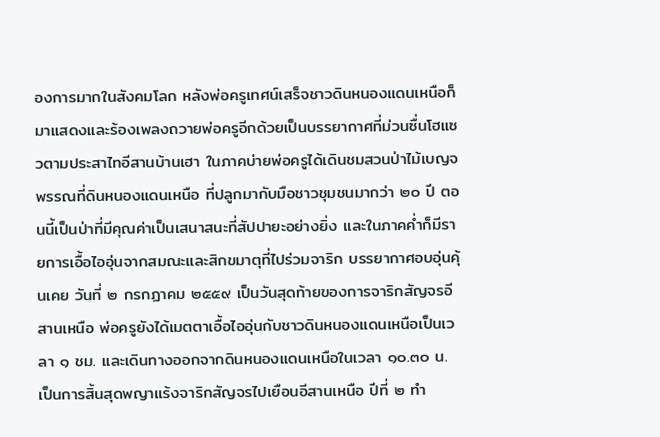องการมากในสังคมโลก หลังพ่อครูเทศน์เสร็จชาวดินหนองแดนเหนือก็มาแสดงและร้องเพลงถวายพ่อครูอีกด้วยเป็นบรรยากาศที่ม่วนซื่นโฮแซวตามประสาไทอีสานบ้านเฮา ในภาคบ่ายพ่อครูได้เดินชมสวนป่าไม้เบญจพรรณที่ดินหนองแดนเหนือ ที่ปลูกมากับมือชาวชุมชนมากว่า ๒๐ ปี ตอนนี้เป็นป่าที่มีคุณค่าเป็นเสนาสนะที่สัปปายะอย่างยิ่ง และในภาคค่ำก็มีรายการเอื้อไออุ่นจากสมณะและสิกขมาตุที่ไปร่วมจาริก บรรยากาศอบอุ่นคุ้นเคย วันที่ ๒ กรกฏาคม ๒๕๕๙ เป็นวันสุดท้ายของการจาริกสัญจรอีสานเหนือ พ่อครูยังได้เมตตาเอื้อไออุ่นกับชาวดินหนองแดนเหนือเป็นเวลา ๑ ชม. และเดินทางออกจากดินหนองแดนเหนือในเวลา ๑๐.๓๐ น. เป็นการสิ้นสุดพญาแร้งจาริกสัญจรไปเยือนอีสานเหนือ ปีที่ ๒ ทำ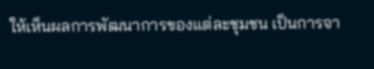ให้เห็นผลการพัฒนาการของแต่ละชุมชน เป็นการจา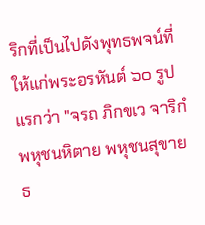ริกที่เป็นไปดังพุทธพจน์ที่ให้แก่พระอรหันต์ ๖๐ รูปแรกว่า "จรถ ภิกขเว จาริกํ พหุชนหิตาย พหุชนสุขาย ธ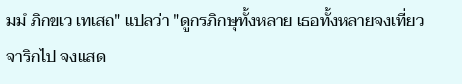มมํ ภิกขเว เทเสถ" แปลว่า "ดูกรภิกษุทั้งหลาย เธอทั้งหลายจงเที่ยวจาริกไป จงแสด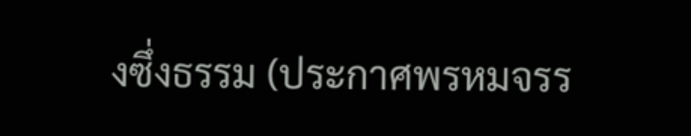งซึ่งธรรม (ประกาศพรหมจรร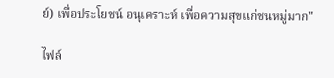ย์) เพื่อประโยชน์ อนุเคราะห์ เพื่อความสุขแก่ชนหมู่มาก"

ไฟล์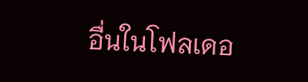อื่นในโฟลเดอ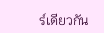ร์เดียวกัน